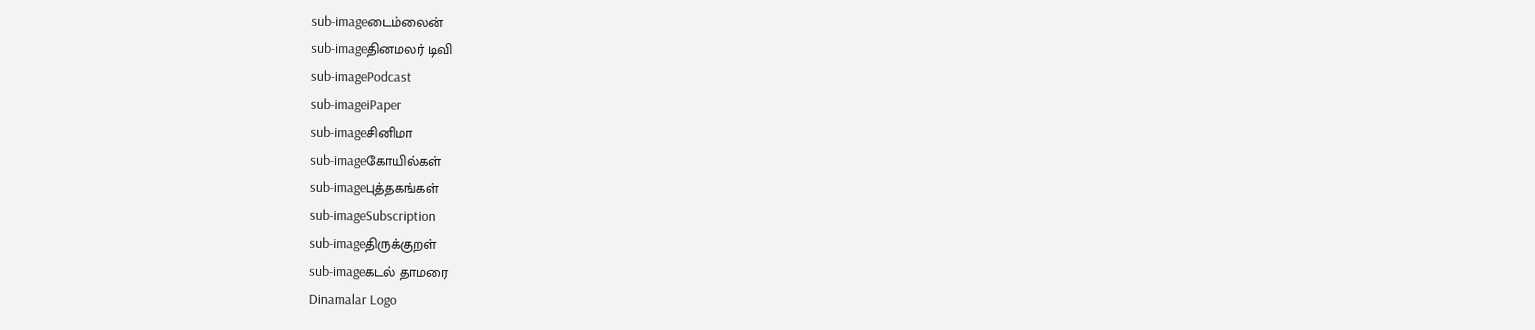sub-imageடைம்லைன்
sub-imageதினமலர் டிவி
sub-imagePodcast
sub-imageiPaper
sub-imageசினிமா
sub-imageகோயில்கள்
sub-imageபுத்தகங்கள்
sub-imageSubscription
sub-imageதிருக்குறள்
sub-imageகடல் தாமரை
Dinamalar Logo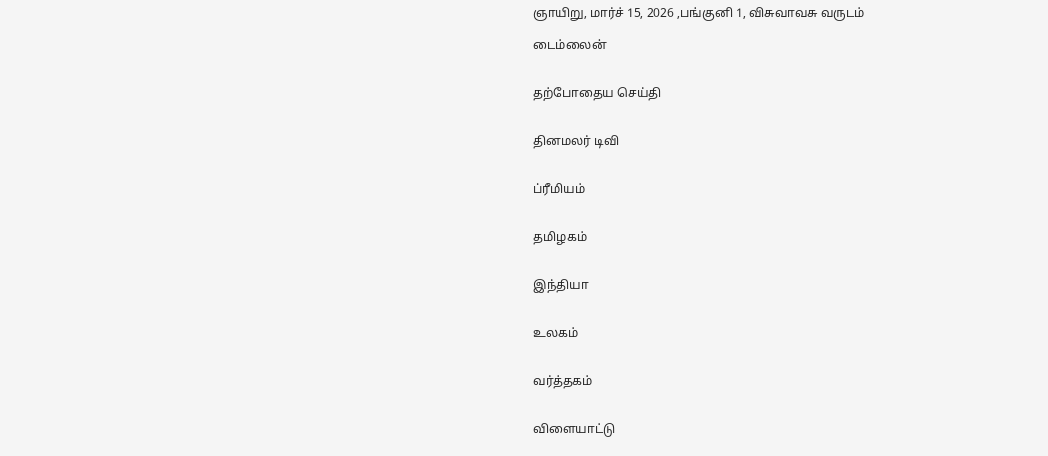ஞாயிறு, மார்ச் 15, 2026 ,பங்குனி 1, விசுவாவசு வருடம்

டைம்லைன்


தற்போதைய செய்தி


தினமலர் டிவி


ப்ரீமியம்


தமிழகம்


இந்தியா


உலகம்


வர்த்தகம்


விளையாட்டு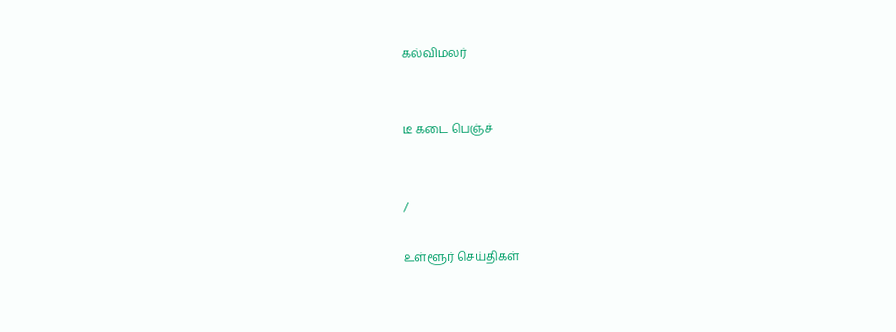கல்விமலர்


டீ கடை பெஞ்ச்


/

உள்ளூர் செய்திகள்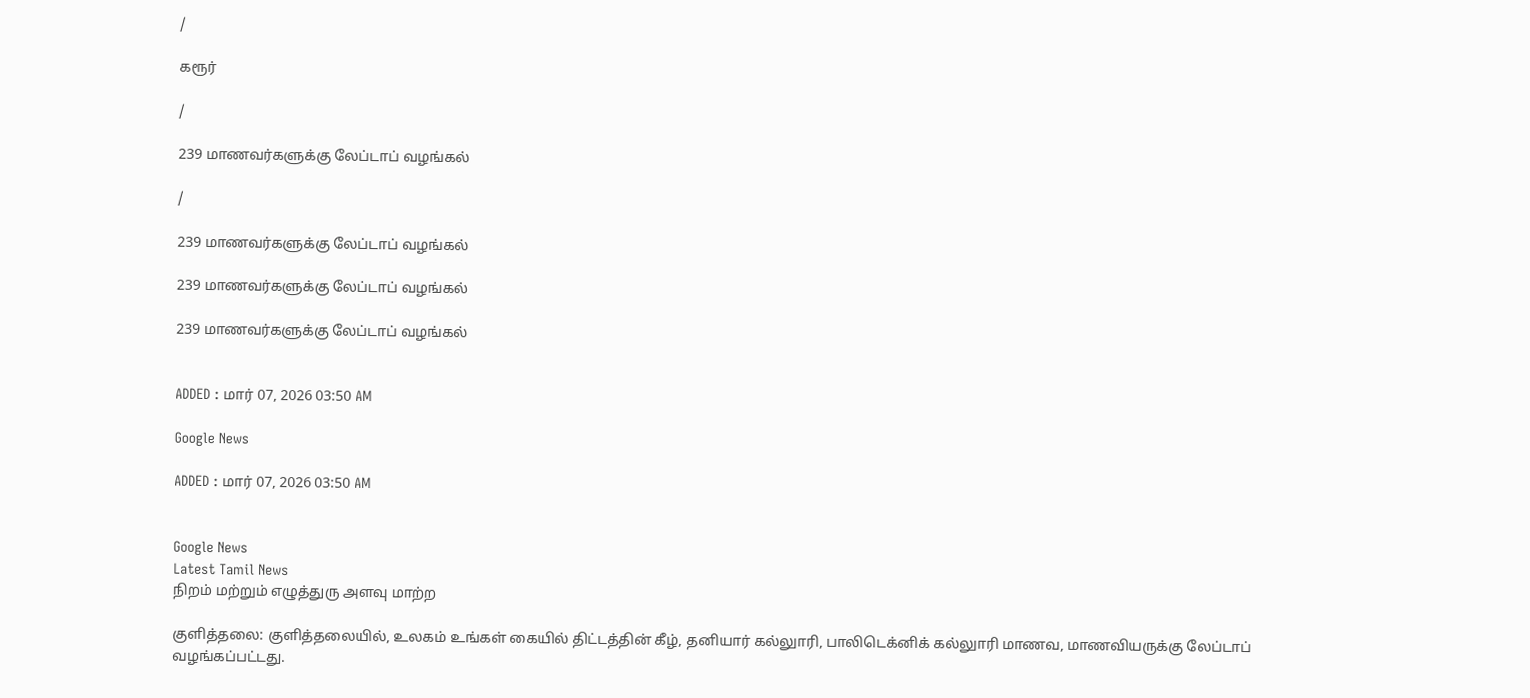/

கரூர்

/

239 மாணவர்களுக்கு லேப்டாப் வழங்கல்

/

239 மாணவர்களுக்கு லேப்டாப் வழங்கல்

239 மாணவர்களுக்கு லேப்டாப் வழங்கல்

239 மாணவர்களுக்கு லேப்டாப் வழங்கல்


ADDED : மார் 07, 2026 03:50 AM

Google News

ADDED : மார் 07, 2026 03:50 AM


Google News
Latest Tamil News
நிறம் மற்றும் எழுத்துரு அளவு மாற்ற

குளித்தலை: குளித்தலையில், உலகம் உங்கள் கையில் திட்டத்தின் கீழ், தனியார் கல்லுாரி, பாலிடெக்னிக் கல்லுாரி மாணவ, மாணவியருக்கு லேப்டாப் வழங்கப்பட்டது.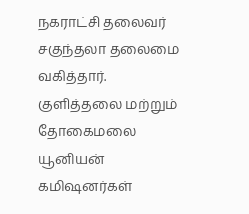நகராட்சி தலைவர் சகுந்தலா தலைமை வகித்தார். குளித்தலை மற்றும் தோகைமலை யூனியன் கமிஷனர்கள்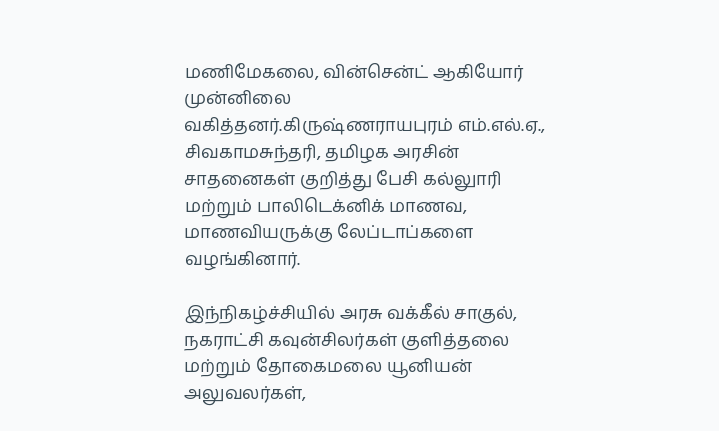மணிமேகலை, வின்சென்ட் ஆகியோர் முன்னிலை வகித்தனர்.கிருஷ்ணராயபுரம் எம்.எல்.ஏ., சிவகாமசுந்தரி, தமிழக அரசின் சாதனைகள் குறித்து பேசி கல்லுாரி மற்றும் பாலிடெக்னிக் மாணவ, மாணவியருக்கு லேப்டாப்களை வழங்கினார்.

இந்நிகழ்ச்சியில் அரசு வக்கீல் சாகுல், நகராட்சி கவுன்சிலர்கள் குளித்தலை மற்றும் தோகைமலை யூனியன் அலுவலர்கள்,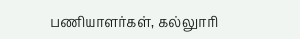பணியாளர்கள், கல்லுாரி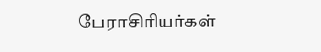பேராசிரியர்கள்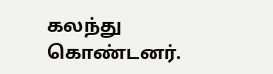கலந்து கொண்டனர்.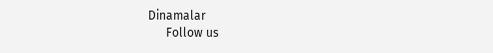Dinamalar
      Follow us